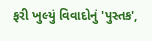ફરી ખુલ્યું વિવાદોનું 'પુસ્તક',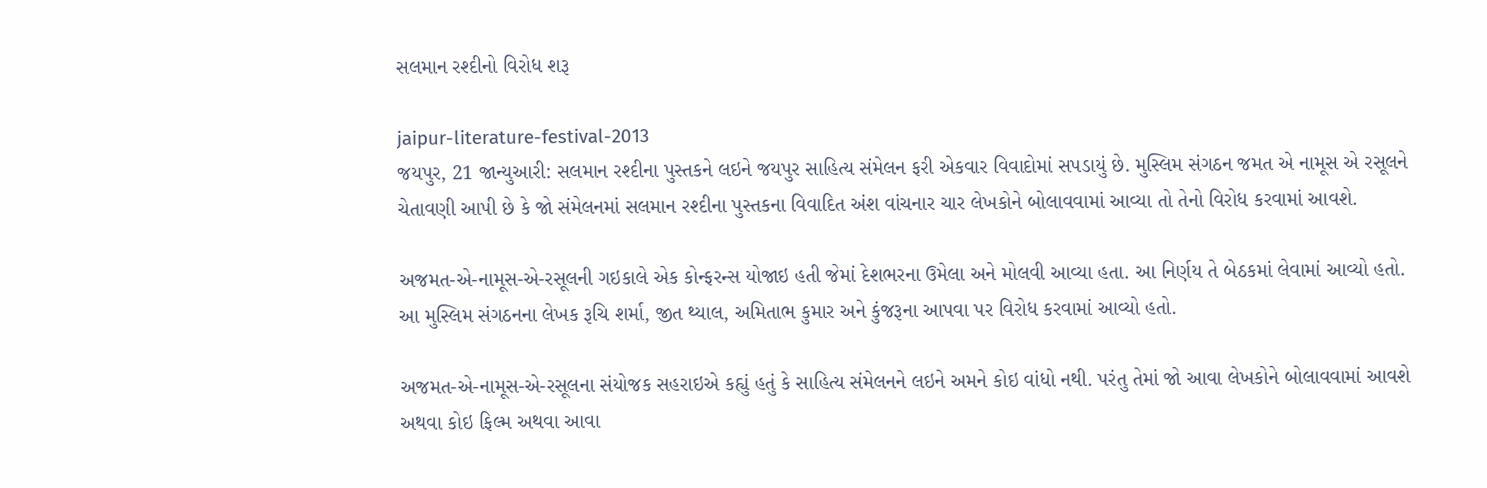સલમાન રશ્દીનો વિરોધ શરૂ

jaipur-literature-festival-2013
જયપુર, 21 જાન્યુઆરી: સલમાન રશ્દીના પુસ્તકને લઇને જયપુર સાહિત્ય સંમેલન ફરી એકવાર વિવાદોમાં સપડાયું છે. મુસ્લિમ સંગઠન જમત એ નામૂસ એ રસૂલને ચેતાવણી આપી છે કે જો સંમેલનમાં સલમાન રશ્દીના પુસ્તકના વિવાદિત અંશ વાંચનાર ચાર લેખકોને બોલાવવામાં આવ્યા તો તેનો વિરોધ કરવામાં આવશે.

અજમત-એ-નામૂસ-એ-રસૂલની ગઇકાલે એક કોન્ફરન્સ યોજાઇ હતી જેમાં દેશભરના ઉમેલા અને મોલવી આવ્યા હતા. આ નિર્ણય તે બેઠકમાં લેવામાં આવ્યો હતો. આ મુસ્લિમ સંગઠનના લેખક રૂચિ શર્મા, જીત થ્યાલ, અમિતાભ કુમાર અને કુંજરૂના આપવા પર વિરોધ કરવામાં આવ્યો હતો.

અજમત-એ-નામૂસ-એ-રસૂલના સંયોજક સહરાઇએ કહ્યું હતું કે સાહિત્ય સંમેલનને લઇને અમને કોઇ વાંધો નથી. પરંતુ તેમાં જો આવા લેખકોને બોલાવવામાં આવશે અથવા કોઇ ફિલ્મ અથવા આવા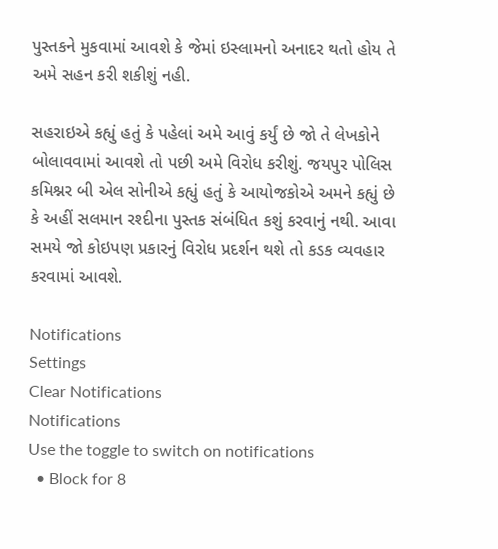પુસ્તકને મુકવામાં આવશે કે જેમાં ઇસ્લામનો અનાદર થતો હોય તે અમે સહન કરી શકીશું નહી.

સહરાઇએ કહ્યું હતું કે પહેલાં અમે આવું કર્યું છે જો તે લેખકોને બોલાવવામાં આવશે તો પછી અમે વિરોધ કરીશું. જયપુર પોલિસ કમિશ્નર બી એલ સોનીએ કહ્યું હતું કે આયોજકોએ અમને કહ્યું છે કે અહીં સલમાન રશ્દીના પુસ્તક સંબંધિત કશું કરવાનું નથી. આવા સમયે જો કોઇપણ પ્રકારનું વિરોધ પ્રદર્શન થશે તો કડક વ્યવહાર કરવામાં આવશે.

Notifications
Settings
Clear Notifications
Notifications
Use the toggle to switch on notifications
  • Block for 8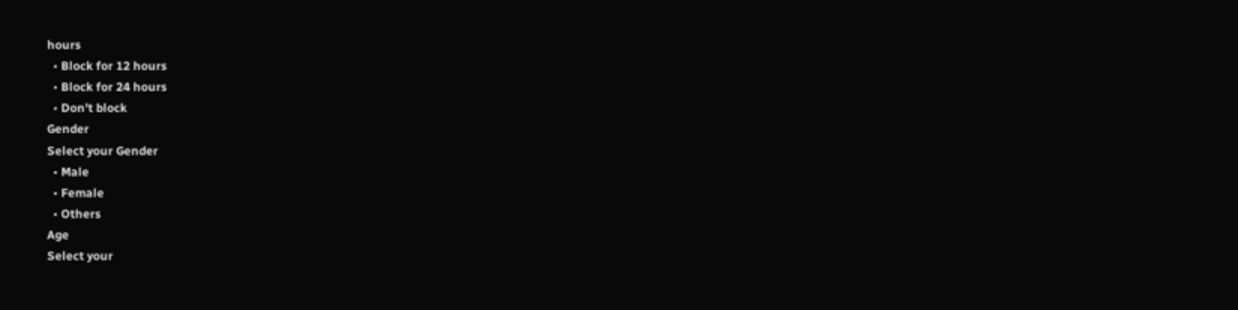hours
  • Block for 12 hours
  • Block for 24 hours
  • Don't block
Gender
Select your Gender
  • Male
  • Female
  • Others
Age
Select your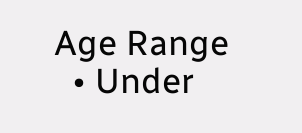Age Range
  • Under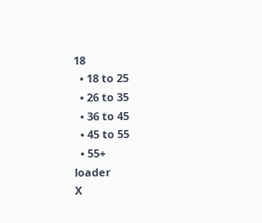18
  • 18 to 25
  • 26 to 35
  • 36 to 45
  • 45 to 55
  • 55+
loader
X